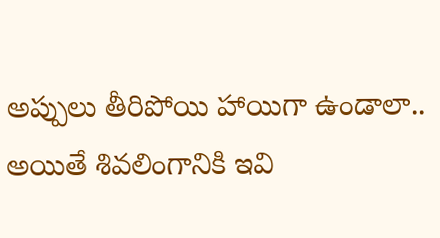అప్పులు తీరిపోయి హాయిగా ఉండాలా.. అయితే శివలింగానికి ఇవి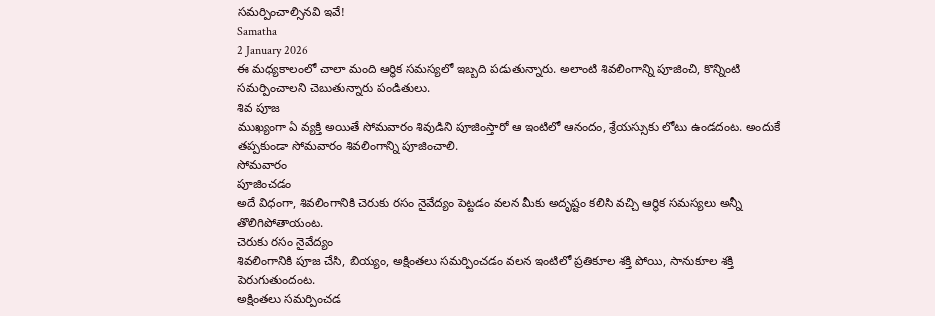సమర్పించాల్సినవి ఇవే!
Samatha
2 January 2026
ఈ మధ్యకాలంలో చాలా మంది ఆర్థిక సమస్యలో ఇబ్బది పడుతున్నారు. అలాంటి శివలింగాన్ని పూజించి, కొన్నింటి సమర్పించాలని చెబుతున్నారు పండితులు.
శివ పూజ
ముఖ్యంగా ఏ వ్యక్తి అయితే సోమవారం శివుడిని పూజింస్తారో ఆ ఇంటిలో ఆనందం, శ్రేయస్సుకు లోటు ఉండదంట. అందుకే తప్పకుండా సోమవారం శివలింగాన్ని పూజించాలి.
సోమవారం
పూజించడం
అదే విధంగా, శివలింగానికి చెరుకు రసం నైవేద్యం పెట్టడం వలన మీకు అదృష్టం కలిసి వచ్చి ఆర్థిక సమస్యలు అన్నీ తొలిగిపోతాయంట.
చెరుకు రసం నైవేద్యం
శివలింగానికి పూజ చేసి, బియ్యం, అక్షింతలు సమర్పించడం వలన ఇంటిలో ప్రతికూల శక్తి పోయి, సానుకూల శక్తి పెరుగుతుందంట.
అక్షింతలు సమర్పించడ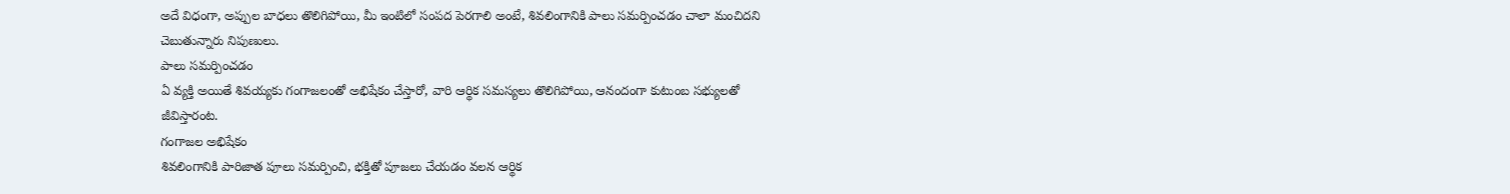అదే విధంగా, అప్పుల బాధలు తొలిగిపోయి, మీ ఇంటిలో సంపద పెరగాలి అంటే, శివలింగానికి పాలు సమర్పించడం చాలా మంచిదని చెబుతున్నారు నిపుణులు.
పాలు సమర్పించడం
ఏ వ్యక్తి అయితే శివయ్యకు గంగాజలంతో అభిషేకం చేస్తారో, వారి ఆర్థిక సమస్యలు తొలిగిపోయి, ఆనందంగా కుటుంబ సభ్యులతో జీవిస్తారంట.
గంగాజల అభిషేకం
శివలింగానికి పారిజాత పూలు సమర్పించి, భక్తితో పూజలు చేయడం వలన ఆర్థిక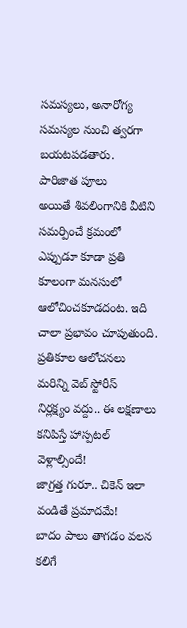సమస్యలు, అనారోగ్య సమస్యల నుంచి త్వరగా బయటపడతారు.
పారిజాత పూలు
అయితే శివలింగానికి వీటిని సమర్పించే క్రమంలో ఎప్పుడూ కూడా ప్రతి కూలంగా మనసులో ఆలోచించకూడదంట. ఇది చాలా ప్రభావం చూపుతుంది.
ప్రతికూల ఆలోచనలు
మరిన్ని వెబ్ స్టోరీస్
నిర్లక్ష్యం వద్దు.. ఈ లక్షణాలు కనిపిస్తే హాస్పటల్ వెళ్లాల్సిందే!
జాగ్రత్త గురూ.. చికెన్ ఇలా వండితే ప్రమాదమే!
బాదం పాలు తాగడం వలన కలిగే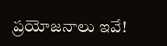ప్రయోజనాలు ఇవే!